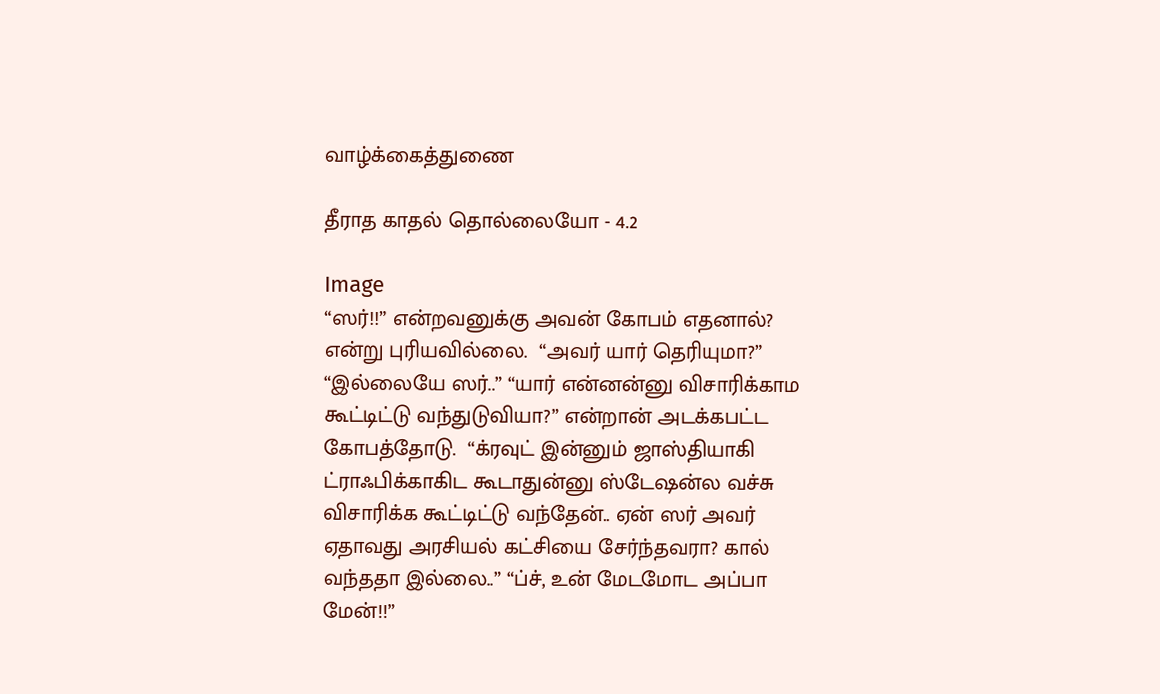வாழ்க்கைத்துணை

தீராத காதல் தொல்லையோ - 4.2

Image
“ஸர்!!” என்றவனுக்கு அவன் கோபம் எதனால்? என்று புரியவில்லை.  “அவர் யார் தெரியுமா?” “இல்லையே ஸர்..” “யார் என்னன்னு விசாரிக்காம கூட்டிட்டு வந்துடுவியா?” என்றான் அடக்கபட்ட கோபத்தோடு.  “க்ரவுட் இன்னும் ஜாஸ்தியாகி ட்ராஃபிக்காகிட கூடாதுன்னு ஸ்டேஷன்ல வச்சு விசாரிக்க கூட்டிட்டு வந்தேன்.. ஏன் ஸர் அவர் ஏதாவது அரசியல் கட்சியை சேர்ந்தவரா? கால் வந்ததா இல்லை..” “ப்ச், உன் மேடமோட அப்பா மேன்!!”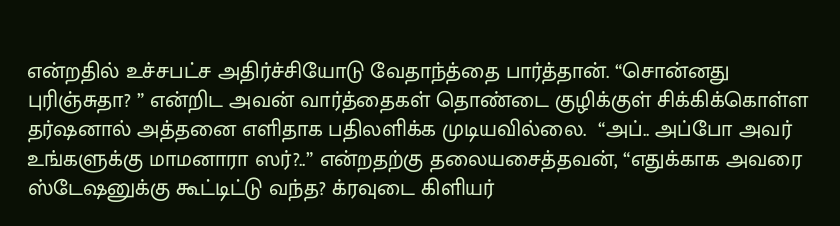என்றதில் உச்சபட்ச அதிர்ச்சியோடு வேதாந்த்தை பார்த்தான். “சொன்னது புரிஞ்சுதா? ” என்றிட அவன் வார்த்தைகள் தொண்டை குழிக்குள் சிக்கிக்கொள்ள தர்ஷனால் அத்தனை எளிதாக பதிலளிக்க முடியவில்லை.  “அப்.. அப்போ அவர் உங்களுக்கு மாமனாரா ஸர்?..” என்றதற்கு தலையசைத்தவன், “எதுக்காக அவரை ஸ்டேஷனுக்கு கூட்டிட்டு வந்த? க்ரவுடை கிளியர்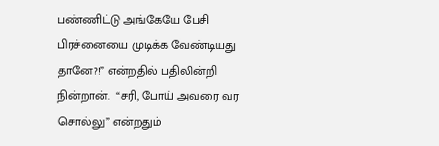பண்ணிட்டு அங்கேயே பேசி பிரச்னையை முடிக்க வேண்டியது தானே?!” என்றதில் பதிலின்றி நின்றான்.  “சரி, போய் அவரை வர சொல்லு” என்றதும்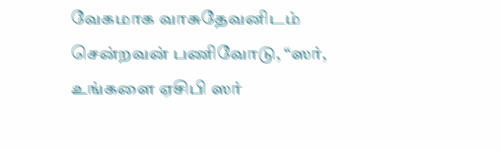வேகமாக வாசுதேவனிடம் சென்றவன் பணிவோடு, “ஸர், உங்களை ஏசிபி ஸர்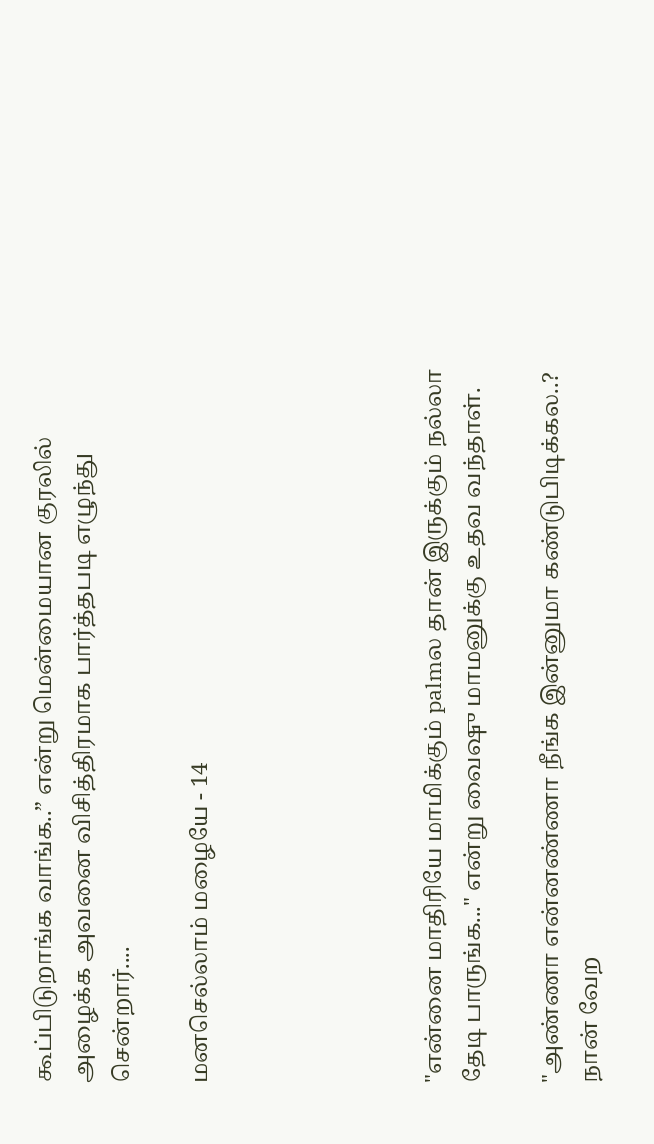கூப்பிடுறாங்க வாங்க..” என்று மென்மையான குரலில் அழைக்க அவனை விசித்திரமாக பார்த்தபடி எழுந்து சென்றார்....

மனசெல்லாம் மழையே - 14





"என்னை மாதிரியே மாமிக்கும் palmல தான் இருக்கும் நல்லா தேடி பாருங்க..." என்று வைஷு மாமனுக்கு உதவ வந்தாள்.

"அண்ணா என்னண்ணா நீங்க இன்னுமா கண்டுபிடிக்கல..? நான் வேற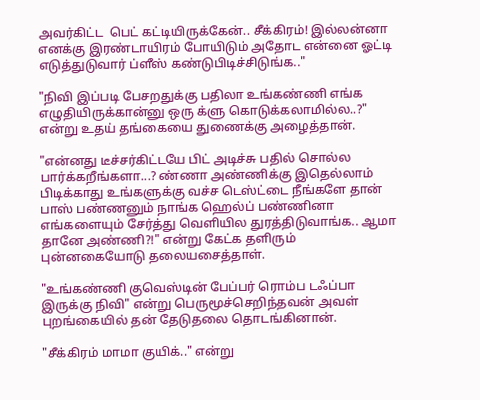அவர்கிட்ட  பெட் கட்டியிருக்கேன்.. சீக்கிரம்! இல்லன்னா எனக்கு இரண்டாயிரம் போயிடும் அதோட என்னை ஓட்டி எடுத்துடுவார் ப்ளீஸ் கண்டுபிடிச்சிடுங்க.."

"நிவி இப்படி பேசறதுக்கு பதிலா உங்கண்ணி எங்க எழுதியிருக்கான்னு ஒரு க்ளு கொடுக்கலாமில்ல..?" என்று உதய் தங்கையை துணைக்கு அழைத்தான்.

"என்னது டீச்சர்கிட்டயே பிட் அடிச்சு பதில் சொல்ல பார்க்கறீங்களா...? ண்ணா அண்ணிக்கு இதெல்லாம் பிடிக்காது உங்களுக்கு வச்ச டெஸ்ட்டை நீங்களே தான் பாஸ் பண்ணனும் நாங்க ஹெல்ப் பண்ணினா எங்களையும் சேர்த்து வெளியில துரத்திடுவாங்க.. ஆமா தானே அண்ணி?!" என்று கேட்க தளிரும் புன்னகையோடு தலையசைத்தாள்.

"உங்கண்ணி குவெஸ்டின் பேப்பர் ரொம்ப டஃப்பா இருக்கு நிவி" என்று பெருமூச்செறிந்தவன் அவள் புறங்கையில் தன் தேடுதலை தொடங்கினான்.

"சீக்கிரம் மாமா குயிக்.." என்று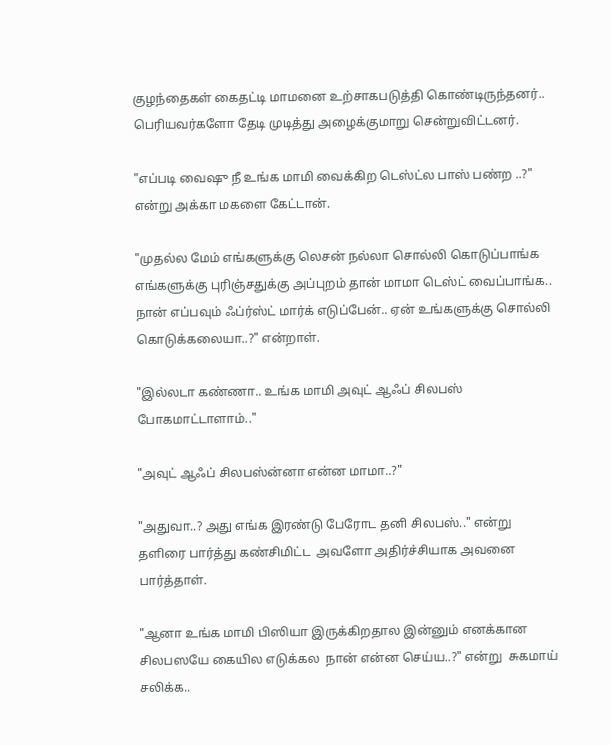குழந்தைகள் கைதட்டி மாமனை உற்சாகபடுத்தி கொண்டிருந்தனர்.. பெரியவர்களோ தேடி முடித்து அழைக்குமாறு சென்றுவிட்டனர்.

"எப்படி வைஷு நீ உங்க மாமி வைக்கிற டெஸ்ட்ல பாஸ் பண்ற ..?" என்று அக்கா மகளை கேட்டான்.

"முதல்ல மேம் எங்களுக்கு லெசன் நல்லா சொல்லி கொடுப்பாங்க எங்களுக்கு புரிஞ்சதுக்கு அப்புறம் தான் மாமா டெஸ்ட் வைப்பாங்க.. நான் எப்பவும் ஃப்ர்ஸ்ட் மார்க் எடுப்பேன்.. ஏன் உங்களுக்கு சொல்லி கொடுக்கலையா..?" என்றாள்.

"இல்லடா கண்ணா.. உங்க மாமி அவுட் ஆஃப் சிலபஸ் போகமாட்டாளாம்.."

"அவுட் ஆஃப் சிலபஸ்ன்னா என்ன மாமா..?"

"அதுவா..? அது எங்க இரண்டு பேரோட தனி சிலபஸ்.." என்று தளிரை பார்த்து கண்சிமிட்ட  அவளோ அதிர்ச்சியாக அவனை பார்த்தாள்.

"ஆனா உங்க மாமி பிஸியா இருக்கிறதால இன்னும் எனக்கான சிலபஸயே கையில எடுக்கல  நான் என்ன செய்ய..?" என்று  சுகமாய் சலிக்க..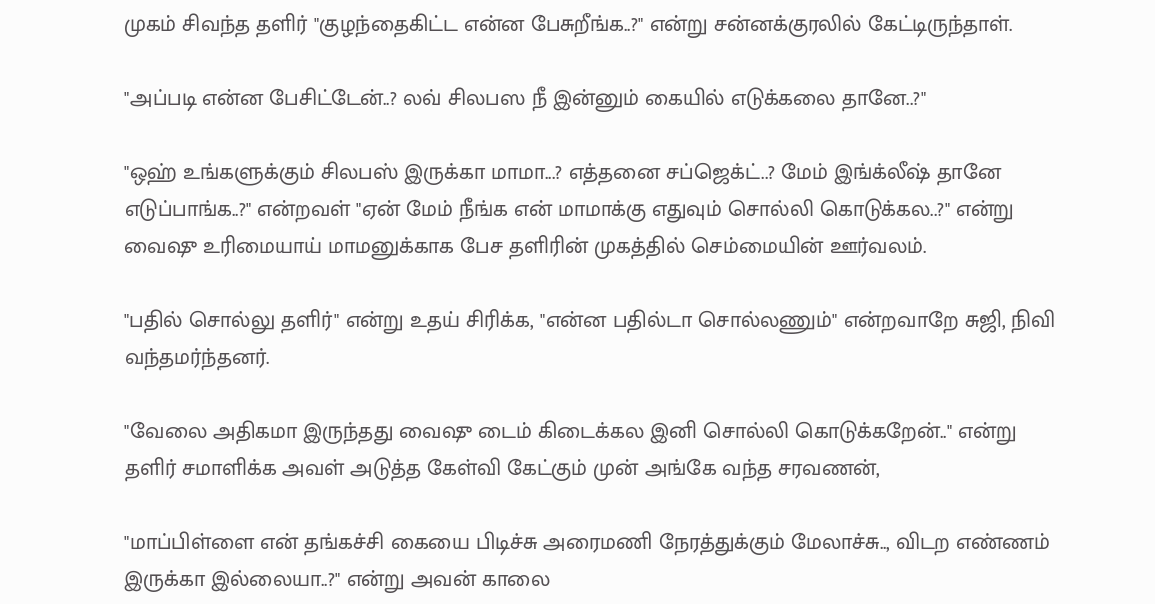முகம் சிவந்த தளிர் "குழந்தைகிட்ட என்ன பேசுறீங்க..?" என்று சன்னக்குரலில் கேட்டிருந்தாள்.

"அப்படி என்ன பேசிட்டேன்..? லவ் சிலபஸ நீ இன்னும் கையில் எடுக்கலை தானே..?"

"ஒஹ் உங்களுக்கும் சிலபஸ் இருக்கா மாமா...? எத்தனை சப்ஜெக்ட்..? மேம் இங்க்லீஷ் தானே எடுப்பாங்க..?" என்றவள் "ஏன் மேம் நீங்க என் மாமாக்கு எதுவும் சொல்லி கொடுக்கல..?" என்று வைஷு உரிமையாய் மாமனுக்காக பேச தளிரின் முகத்தில் செம்மையின் ஊர்வலம்.

"பதில் சொல்லு தளிர்" என்று உதய் சிரிக்க, "என்ன பதில்டா சொல்லணும்" என்றவாறே சுஜி, நிவி வந்தமர்ந்தனர்.

"வேலை அதிகமா இருந்தது வைஷு டைம் கிடைக்கல இனி சொல்லி கொடுக்கறேன்.." என்று தளிர் சமாளிக்க அவள் அடுத்த கேள்வி கேட்கும் முன் அங்கே வந்த சரவணன்,

"மாப்பிள்ளை என் தங்கச்சி கையை பிடிச்சு அரைமணி நேரத்துக்கும் மேலாச்சு.., விடற எண்ணம் இருக்கா இல்லையா..?" என்று அவன் காலை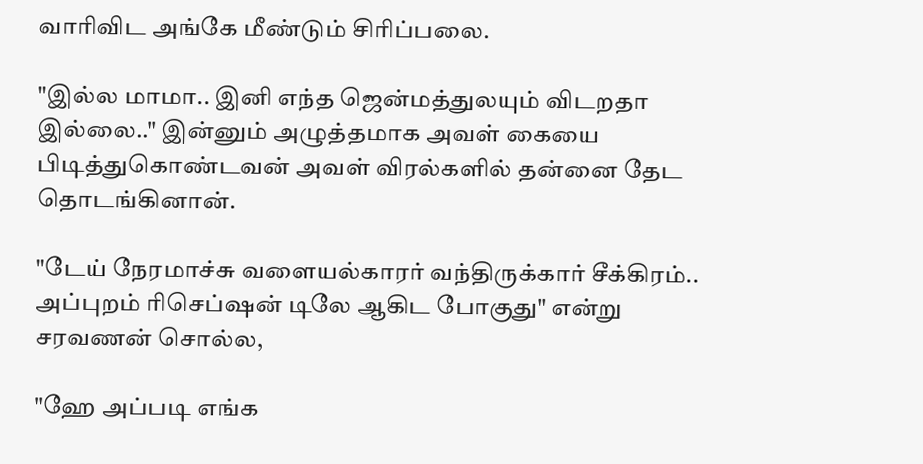வாரிவிட அங்கே மீண்டும் சிரிப்பலை.

"இல்ல மாமா.. இனி எந்த ஜென்மத்துலயும் விடறதா இல்லை.." இன்னும் அழுத்தமாக அவள் கையை பிடித்துகொண்டவன் அவள் விரல்களில் தன்னை தேட தொடங்கினான்.

"டேய் நேரமாச்சு வளையல்காரர் வந்திருக்கார் சீக்கிரம்.. அப்புறம் ரிசெப்ஷன் டிலே ஆகிட போகுது" என்று சரவணன் சொல்ல,

"ஹே அப்படி எங்க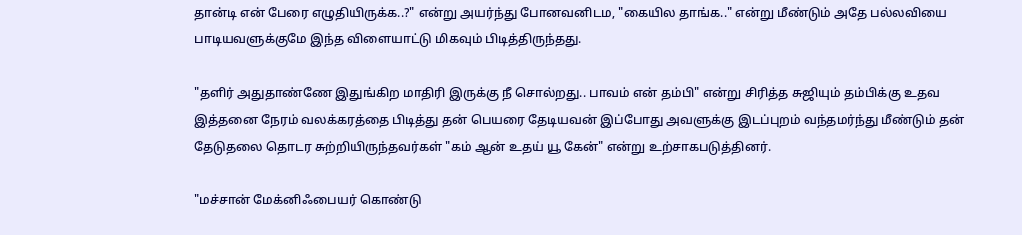தான்டி என் பேரை எழுதியிருக்க..?" என்று அயர்ந்து போனவனிடம, "கையில தாங்க.." என்று மீண்டும் அதே பல்லவியை பாடியவளுக்குமே இந்த விளையாட்டு மிகவும் பிடித்திருந்தது.

"தளிர் அதுதாண்ணே இதுங்கிற மாதிரி இருக்கு நீ சொல்றது.. பாவம் என் தம்பி" என்று சிரித்த சுஜியும் தம்பிக்கு உதவ இத்தனை நேரம் வலக்கரத்தை பிடித்து தன் பெயரை தேடியவன் இப்போது அவளுக்கு இடப்புறம் வந்தமர்ந்து மீண்டும் தன் தேடுதலை தொடர சுற்றியிருந்தவர்கள் "கம் ஆன் உதய் யூ கேன்" என்று உற்சாகபடுத்தினர்.

"மச்சான் மேக்னிஃபையர் கொண்டு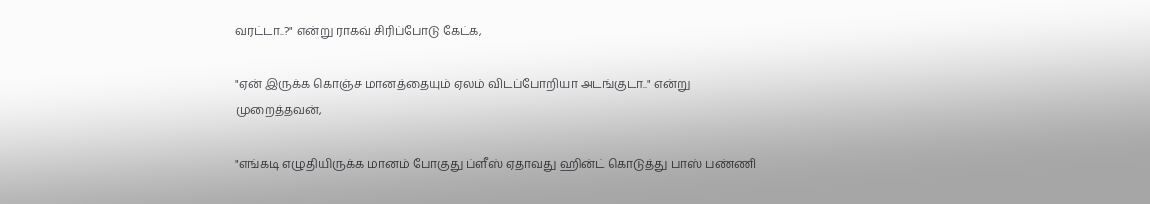வரட்டா..?" என்று ராகவ் சிரிப்போடு கேட்க,

"ஏன் இருக்க கொஞ்ச மானத்தையும் ஏலம் விடப்போறியா அடங்குடா.." என்று முறைத்தவன்,

"எங்கடி எழுதியிருக்க மானம் போகுது ப்ளீஸ் ஏதாவது ஹின்ட் கொடுத்து பாஸ் பண்ணி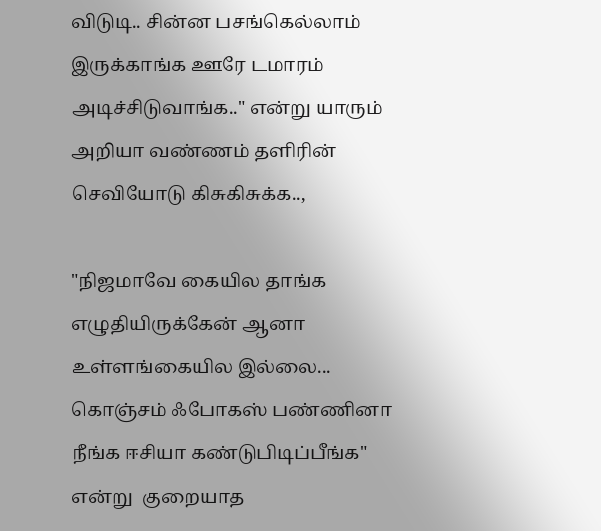விடுடி.. சின்ன பசங்கெல்லாம் இருக்காங்க ஊரே டமாரம் அடிச்சிடுவாங்க.." என்று யாரும் அறியா வண்ணம் தளிரின் செவியோடு கிசுகிசுக்க..,

"நிஜமாவே கையில தாங்க எழுதியிருக்கேன் ஆனா உள்ளங்கையில இல்லை... கொஞ்சம் ஃபோகஸ் பண்ணினா நீங்க ஈசியா கண்டுபிடிப்பீங்க" என்று  குறையாத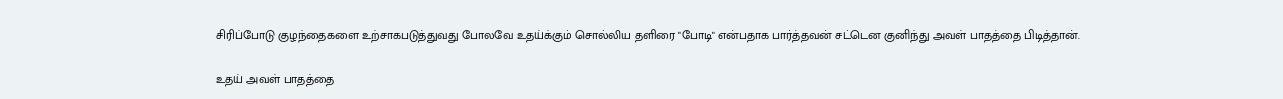சிரிப்போடு குழந்தைகளை உற்சாகபடுத்துவது போலவே உதய்க்கும் சொல்லிய தளிரை "போடி" என்பதாக பார்த்தவன் சட்டென குனிந்து அவள் பாதத்தை பிடித்தான்.

உதய் அவள் பாதத்தை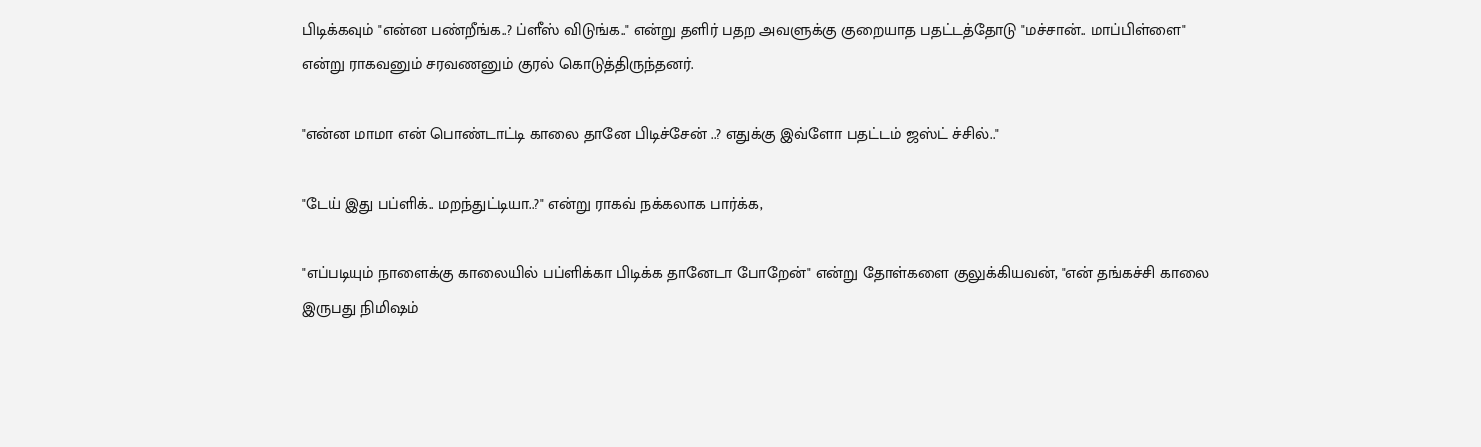பிடிக்கவும் "என்ன பண்றீங்க..? ப்ளீஸ் விடுங்க.." என்று தளிர் பதற அவளுக்கு குறையாத பதட்டத்தோடு "மச்சான்.. மாப்பிள்ளை" என்று ராகவனும் சரவணனும் குரல் கொடுத்திருந்தனர்.

"என்ன மாமா என் பொண்டாட்டி காலை தானே பிடிச்சேன் ..? எதுக்கு இவ்ளோ பதட்டம் ஜஸ்ட் ச்சில்.."

"டேய் இது பப்ளிக்.. மறந்துட்டியா..?" என்று ராகவ் நக்கலாக பார்க்க,

"எப்படியும் நாளைக்கு காலையில் பப்ளிக்கா பிடிக்க தானேடா போறேன்" என்று தோள்களை குலுக்கியவன், "என் தங்கச்சி காலை இருபது நிமிஷம்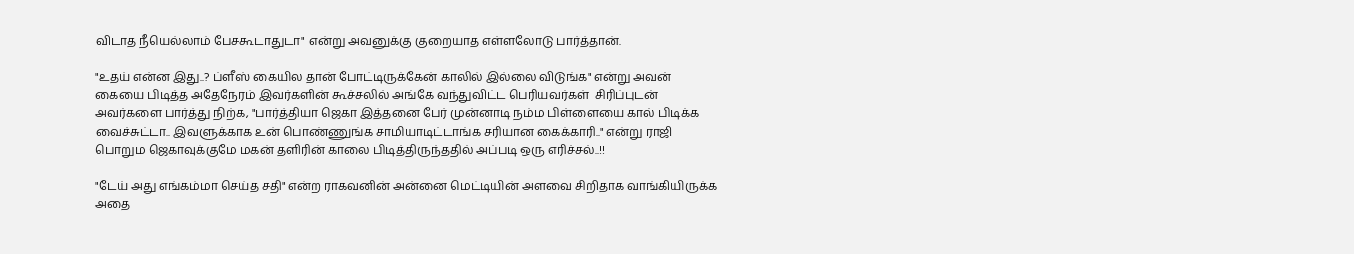விடாத நீயெல்லாம் பேசகூடாதுடா" என்று அவனுக்கு குறையாத எள்ளலோடு பார்த்தான்.

"உதய் என்ன இது..? ப்ளீஸ் கையில தான் போட்டிருக்கேன் காலில் இல்லை விடுங்க" என்று அவன் கையை பிடித்த அதேநேரம் இவர்களின் கூச்சலில் அங்கே வந்துவிட்ட பெரியவர்கள்  சிரிப்புடன் அவர்களை பார்த்து நிற்க, "பார்த்தியா ஜெகா இத்தனை பேர் முன்னாடி நம்ம பிள்ளையை கால் பிடிக்க வைச்சுட்டா.. இவளுக்காக உன் பொண்ணுங்க சாமியாடிட்டாங்க சரியான கைக்காரி.." என்று ராஜி பொறும ஜெகாவுக்குமே மகன் தளிரின் காலை பிடித்திருந்ததில் அப்படி ஒரு எரிச்சல்..!!

"டேய் அது எங்கம்மா செய்த சதி" என்ற ராகவனின் அன்னை மெட்டியின் அளவை சிறிதாக வாங்கியிருக்க அதை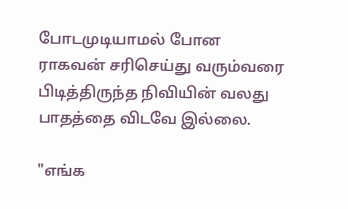போடமுடியாமல் போன ராகவன் சரிசெய்து வரும்வரை பிடித்திருந்த நிவியின் வலது பாதத்தை விடவே இல்லை.

"எங்க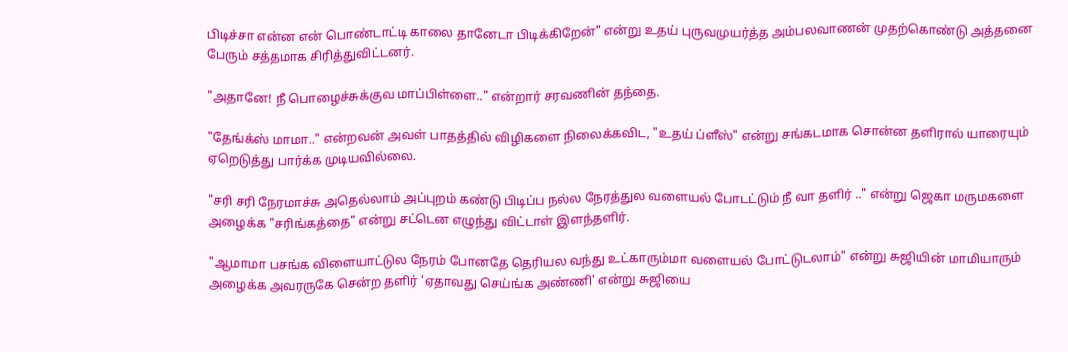பிடிச்சா என்ன என் பொண்டாட்டி காலை தானேடா பிடிக்கிறேன்" என்று உதய் புருவமுயர்த்த அம்பலவாணன் முதற்கொண்டு அத்தனை பேரும் சத்தமாக சிரித்துவிட்டனர்.

"அதானே! நீ பொழைச்சுக்குவ மாப்பிள்ளை.." என்றார் சரவணின் தந்தை.

"தேங்க்ஸ் மாமா.." என்றவன் அவள் பாதத்தில் விழிகளை நிலைக்கவிட, "உதய் ப்ளீஸ்" என்று சங்கடமாக சொன்ன தளிரால் யாரையும் ஏறெடுத்து பார்க்க முடியவில்லை.

"சரி சரி நேரமாச்சு அதெல்லாம் அப்புறம் கண்டு பிடிப்ப நல்ல நேரத்துல வளையல் போடட்டும் நீ வா தளிர் .." என்று ஜெகா மருமகளை அழைக்க "சரிங்கத்தை" என்று சட்டென எழுந்து விட்டாள் இளந்தளிர்.

"ஆமாமா பசங்க விளையாட்டுல நேரம் போனதே தெரியல வந்து உட்காரும்மா வளையல் போட்டுடலாம்" என்று சுஜியின் மாமியாரும் அழைக்க அவரருகே சென்ற தளிர் 'ஏதாவது செய்ங்க அண்ணி' என்று சுஜியை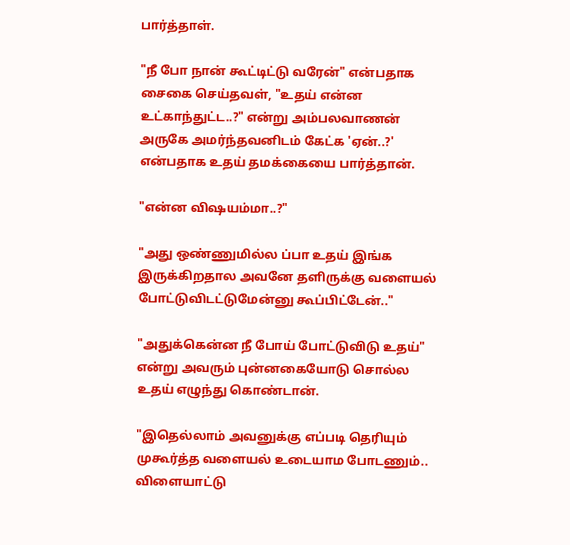பார்த்தாள்.

"நீ போ நான் கூட்டிட்டு வரேன்" என்பதாக சைகை செய்தவள், "உதய் என்ன உட்காந்துட்ட..?" என்று அம்பலவாணன் அருகே அமர்ந்தவனிடம் கேட்க 'ஏன்..?' என்பதாக உதய் தமக்கையை பார்த்தான்.

"என்ன விஷயம்மா..?"

"அது ஒண்ணுமில்ல ப்பா உதய் இங்க இருக்கிறதால அவனே தளிருக்கு வளையல் போட்டுவிடட்டுமேன்னு கூப்பிட்டேன்.."

"அதுக்கென்ன நீ போய் போட்டுவிடு உதய்" என்று அவரும் புன்னகையோடு சொல்ல உதய் எழுந்து கொண்டான்.

"இதெல்லாம் அவனுக்கு எப்படி தெரியும் முகூர்த்த வளையல் உடையாம போடணும்.. விளையாட்டு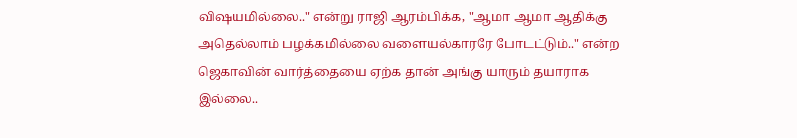விஷயமில்லை.." என்று ராஜி ஆரம்பிக்க, "ஆமா ஆமா ஆதிக்கு அதெல்லாம் பழக்கமில்லை வளையல்காரரே போடட்டும்.." என்ற ஜெகாவின் வார்த்தையை ஏற்க தான் அங்கு யாரும் தயாராக இல்லை..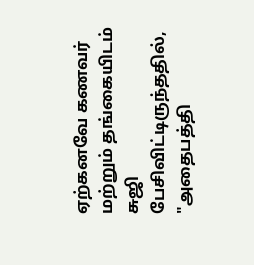ஏற்கனவே கணவர் மற்றும் தங்கையிடம் சுஜி பேசிவிட்டிருந்ததில், "அதைபத்தி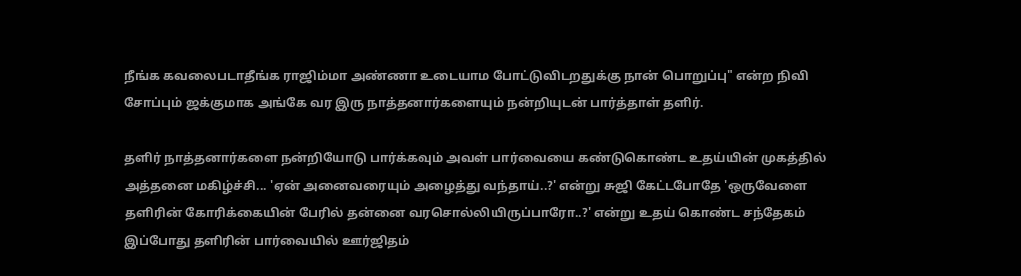நீங்க கவலைபடாதீங்க ராஜிம்மா அண்ணா உடையாம போட்டுவிடறதுக்கு நான் பொறுப்பு" என்ற நிவி சோப்பும் ஜக்குமாக அங்கே வர இரு நாத்தனார்களையும் நன்றியுடன் பார்த்தாள் தளிர்.

தளிர் நாத்தனார்களை நன்றியோடு பார்க்கவும் அவள் பார்வையை கண்டுகொண்ட உதய்யின் முகத்தில் அத்தனை மகிழ்ச்சி... 'ஏன் அனைவரையும் அழைத்து வந்தாய்..?' என்று சுஜி கேட்டபோதே 'ஒருவேளை தளிரின் கோரிக்கையின் பேரில் தன்னை வரசொல்லியிருப்பாரோ..?' என்று உதய் கொண்ட சந்தேகம் இப்போது தளிரின் பார்வையில் ஊர்ஜிதம்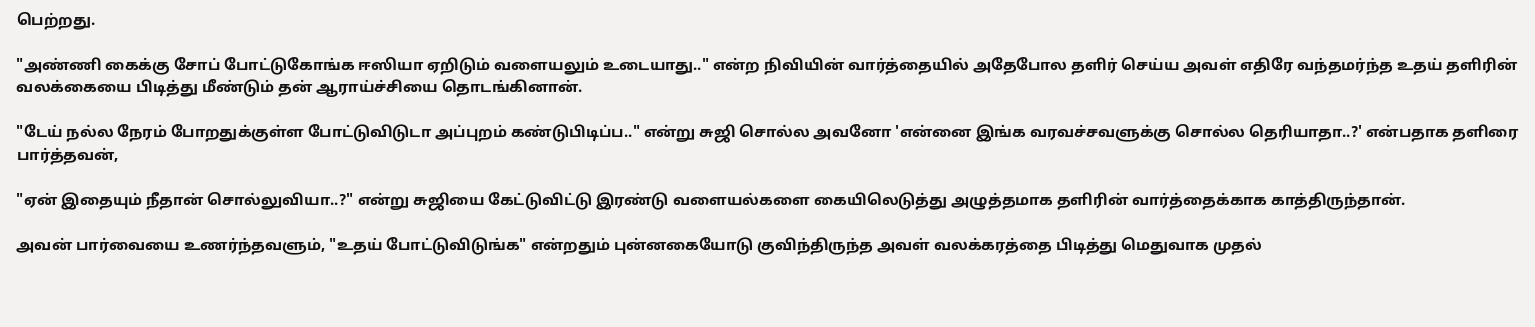பெற்றது.

"அண்ணி கைக்கு சோப் போட்டுகோங்க ஈஸியா ஏறிடும் வளையலும் உடையாது.." என்ற நிவியின் வார்த்தையில் அதேபோல தளிர் செய்ய அவள் எதிரே வந்தமர்ந்த உதய் தளிரின் வலக்கையை பிடித்து மீண்டும் தன் ஆராய்ச்சியை தொடங்கினான்.

"டேய் நல்ல நேரம் போறதுக்குள்ள போட்டுவிடுடா அப்புறம் கண்டுபிடிப்ப.." என்று சுஜி சொல்ல அவனோ 'என்னை இங்க வரவச்சவளுக்கு சொல்ல தெரியாதா..?' என்பதாக தளிரை பார்த்தவன்,

"ஏன் இதையும் நீதான் சொல்லுவியா..?" என்று சுஜியை கேட்டுவிட்டு இரண்டு வளையல்களை கையிலெடுத்து அழுத்தமாக தளிரின் வார்த்தைக்காக காத்திருந்தான்.

அவன் பார்வையை உணர்ந்தவளும், "உதய் போட்டுவிடுங்க" என்றதும் புன்னகையோடு குவிந்திருந்த அவள் வலக்கரத்தை பிடித்து மெதுவாக முதல்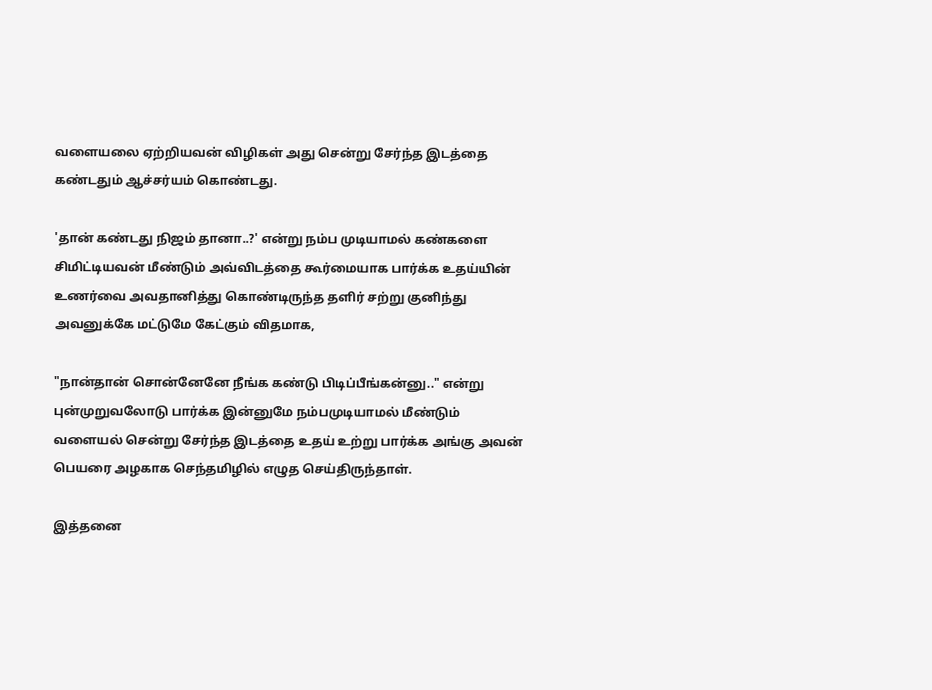வளையலை ஏற்றியவன் விழிகள் அது சென்று சேர்ந்த இடத்தை கண்டதும் ஆச்சர்யம் கொண்டது.

'தான் கண்டது நிஜம் தானா..?' என்று நம்ப முடியாமல் கண்களை சிமிட்டியவன் மீண்டும் அவ்விடத்தை கூர்மையாக பார்க்க உதய்யின் உணர்வை அவதானித்து கொண்டிருந்த தளிர் சற்று குனிந்து அவனுக்கே மட்டுமே கேட்கும் விதமாக,

"நான்தான் சொன்னேனே நீங்க கண்டு பிடிப்பீங்கன்னு.." என்று புன்முறுவலோடு பார்க்க இன்னுமே நம்பமுடியாமல் மீண்டும் வளையல் சென்று சேர்ந்த இடத்தை உதய் உற்று பார்க்க அங்கு அவன் பெயரை அழகாக செந்தமிழில் எழுத செய்திருந்தாள்.

இத்தனை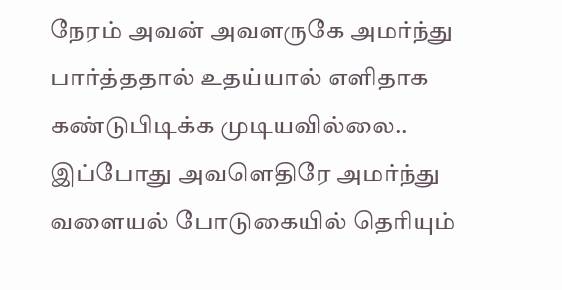நேரம் அவன் அவளருகே அமர்ந்து பார்த்ததால் உதய்யால் எளிதாக கண்டுபிடிக்க முடியவில்லை.. இப்போது அவளெதிரே அமர்ந்து வளையல் போடுகையில் தெரியும்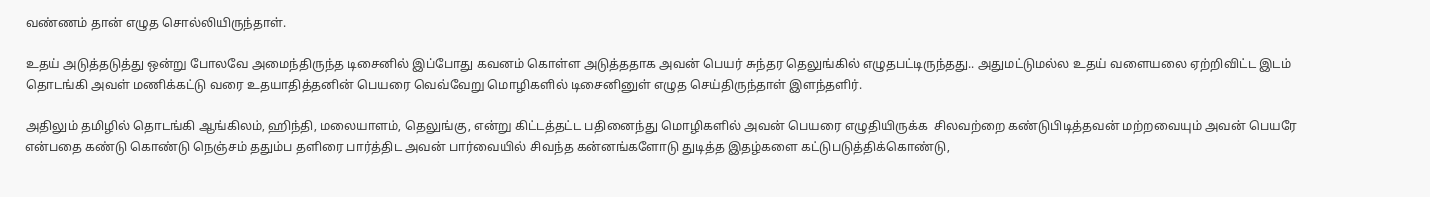வண்ணம் தான் எழுத சொல்லியிருந்தாள்.

உதய் அடுத்தடுத்து ஒன்று போலவே அமைந்திருந்த டிசைனில் இப்போது கவனம் கொள்ள அடுத்ததாக அவன் பெயர் சுந்தர தெலுங்கில் எழுதபட்டிருந்தது.. அதுமட்டுமல்ல உதய் வளையலை ஏற்றிவிட்ட இடம் தொடங்கி அவள் மணிக்கட்டு வரை உதயாதித்தனின் பெயரை வெவ்வேறு மொழிகளில் டிசைனினுள் எழுத செய்திருந்தாள் இளந்தளிர்.

அதிலும் தமிழில் தொடங்கி ஆங்கிலம், ஹிந்தி, மலையாளம், தெலுங்கு, என்று கிட்டத்தட்ட பதினைந்து மொழிகளில் அவன் பெயரை எழுதியிருக்க  சிலவற்றை கண்டுபிடித்தவன் மற்றவையும் அவன் பெயரே என்பதை கண்டு கொண்டு நெஞ்சம் ததும்ப தளிரை பார்த்திட அவன் பார்வையில் சிவந்த கன்னங்களோடு துடித்த இதழ்களை கட்டுபடுத்திக்கொண்டு,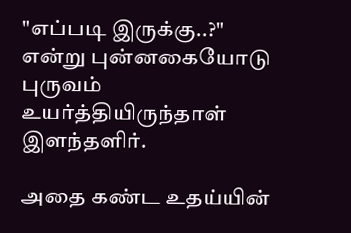"எப்படி இருக்கு..?" என்று புன்னகையோடு புருவம் உயர்த்தியிருந்தாள் இளந்தளிர்.

அதை கண்ட உதய்யின்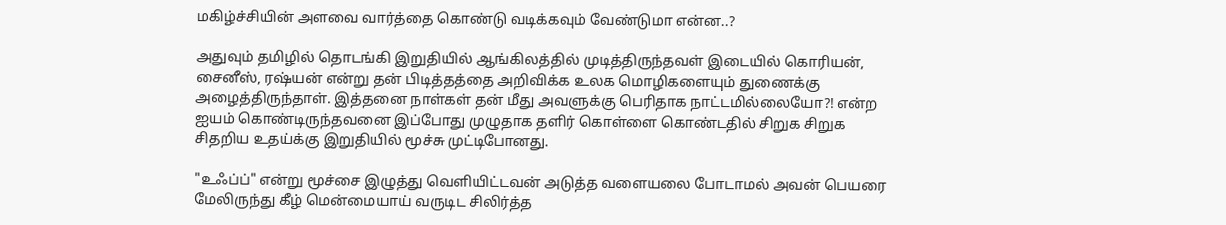மகிழ்ச்சியின் அளவை வார்த்தை கொண்டு வடிக்கவும் வேண்டுமா என்ன..?

அதுவும் தமிழில் தொடங்கி இறுதியில் ஆங்கிலத்தில் முடித்திருந்தவள் இடையில் கொரியன், சைனீஸ், ரஷ்யன் என்று தன் பிடித்தத்தை அறிவிக்க உலக மொழிகளையும் துணைக்கு அழைத்திருந்தாள். இத்தனை நாள்கள் தன் மீது அவளுக்கு பெரிதாக நாட்டமில்லையோ?! என்ற ஐயம் கொண்டிருந்தவனை இப்போது முழுதாக தளிர் கொள்ளை கொண்டதில் சிறுக சிறுக சிதறிய உதய்க்கு இறுதியில் மூச்சு முட்டிபோனது.

"உஃப்ப்" என்று மூச்சை இழுத்து வெளியிட்டவன் அடுத்த வளையலை போடாமல் அவன் பெயரை மேலிருந்து கீழ் மென்மையாய் வருடிட சிலிர்த்த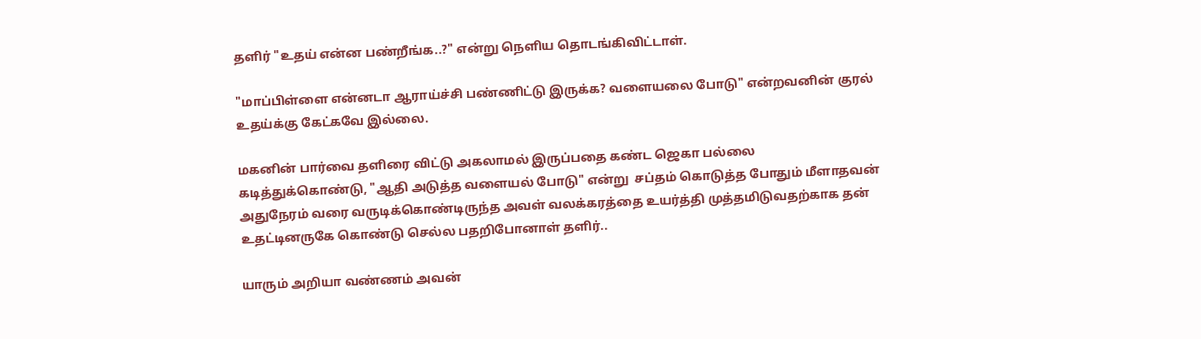தளிர் "உதய் என்ன பண்றீங்க..?" என்று நெளிய தொடங்கிவிட்டாள்.

"மாப்பிள்ளை என்னடா ஆராய்ச்சி பண்ணிட்டு இருக்க? வளையலை போடு" என்றவனின் குரல் உதய்க்கு கேட்கவே இல்லை.

மகனின் பார்வை தளிரை விட்டு அகலாமல் இருப்பதை கண்ட ஜெகா பல்லை கடித்துக்கொண்டு, "ஆதி அடுத்த வளையல் போடு" என்று  சப்தம் கொடுத்த போதும் மீளாதவன் அதுநேரம் வரை வருடிக்கொண்டிருந்த அவள் வலக்கரத்தை உயர்த்தி முத்தமிடுவதற்காக தன் உதட்டினருகே கொண்டு செல்ல பதறிபோனாள் தளிர்..

யாரும் அறியா வண்ணம் அவன்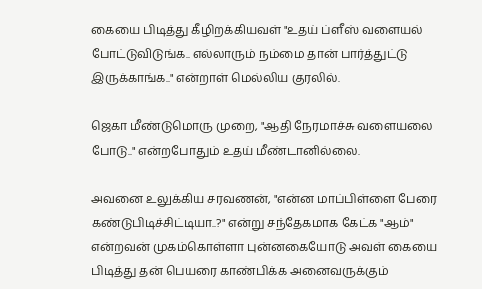கையை பிடித்து கீழிறக்கியவள் "உதய் ப்ளீஸ் வளையல் போட்டுவிடுங்க.. எல்லாரும் நம்மை தான் பார்த்துட்டு இருக்காங்க.." என்றாள் மெல்லிய குரலில்.

ஜெகா மீண்டுமொரு முறை, "ஆதி நேரமாச்சு வளையலை போடு.." என்றபோதும் உதய் மீண்டானில்லை.

அவனை உலுக்கிய சரவணன், "என்ன மாப்பிள்ளை பேரை கண்டுபிடிச்சிட்டியா..?" என்று சந்தேகமாக கேட்க "ஆம்" என்றவன் முகம்கொள்ளா புன்னகையோடு அவள் கையை பிடித்து தன் பெயரை காண்பிக்க அனைவருக்கும்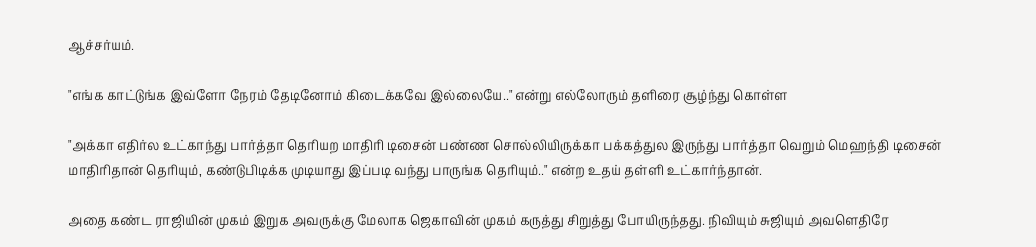ஆச்சர்யம்.

"எங்க காட்டுங்க இவ்ளோ நேரம் தேடினோம் கிடைக்கவே இல்லையே.." என்று எல்லோரும் தளிரை சூழ்ந்து கொள்ள

"அக்கா எதிர்ல உட்காந்து பார்த்தா தெரியற மாதிரி டிசைன் பண்ண சொல்லியிருக்கா பக்கத்துல இருந்து பார்த்தா வெறும் மெஹந்தி டிசைன் மாதிரிதான் தெரியும், கண்டுபிடிக்க முடியாது இப்படி வந்து பாருங்க தெரியும்.." என்ற உதய் தள்ளி உட்கார்ந்தான்.

அதை கண்ட ராஜியின் முகம் இறுக அவருக்கு மேலாக ஜெகாவின் முகம் கருத்து சிறுத்து போயிருந்தது. நிவியும் சுஜியும் அவளெதிரே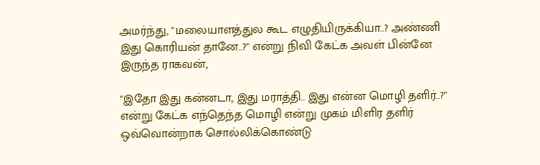அமர்ந்து, "மலையாளத்துல கூட எழுதியிருக்கியா..? அண்ணி இது கொரியன் தானே..?" என்று நிவி கேட்க அவள் பின்னே இருந்த ராகவன்,

"இதோ இது கன்னடா, இது மராத்தி.. இது என்ன மொழி தளிர்..?" என்று கேட்க எந்தெந்த மொழி என்று முகம் மிளிர தளிர் ஒவ்வொன்றாக சொல்லிக்கொண்டு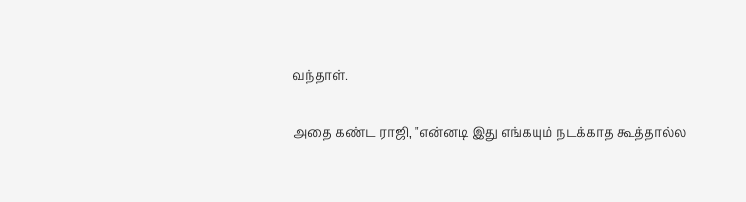வந்தாள்.

அதை கண்ட ராஜி, "என்னடி இது எங்கயும் நடக்காத கூத்தால்ல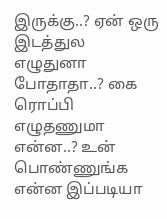இருக்கு..? ஏன் ஒரு இடத்துல எழுதுனா போதாதா..? கை ரொப்பி எழுதணுமா என்ன..? உன் பொண்ணுங்க என்ன இப்படியா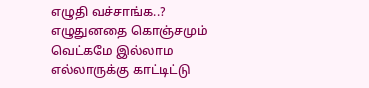எழுதி வச்சாங்க..? எழுதுனதை கொஞ்சமும் வெட்கமே இல்லாம எல்லாருக்கு காட்டிட்டு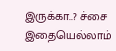இருக்கா..? ச்சை இதையெல்லாம்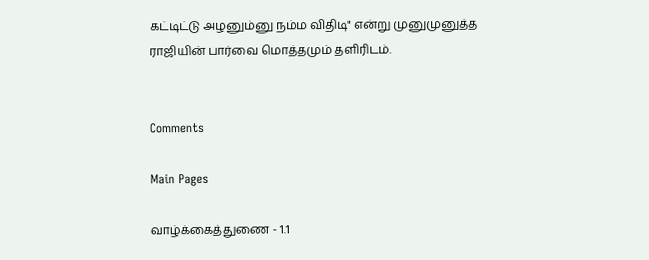கட்டிட்டு அழனும்னு நம்ம விதிடி" என்று முனுமுனுத்த ராஜியின் பார்வை மொத்தமும் தளிரிடம்.


Comments

Main Pages

வாழ்க்கைத்துணை - 1.1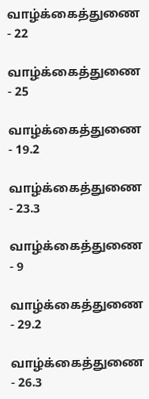வாழ்க்கைத்துணை - 22

வாழ்க்கைத்துணை - 25

வாழ்க்கைத்துணை - 19.2

வாழ்க்கைத்துணை - 23.3

வாழ்க்கைத்துணை - 9

வாழ்க்கைத்துணை - 29.2

வாழ்க்கைத்துணை - 26.3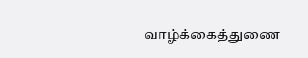வாழ்க்கைத்துணை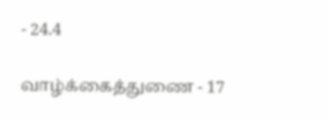- 24.4

வாழ்க்கைத்துணை - 17